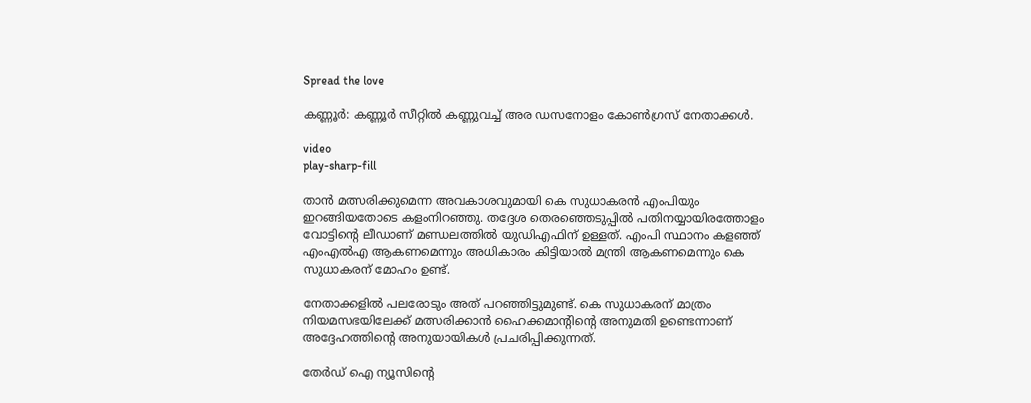Spread the love

കണ്ണൂർ: കണ്ണൂർ സീറ്റില്‍ കണ്ണുവച്ച്‌ അര ഡസനോളം കോണ്‍ഗ്രസ് നേതാക്കള്‍.

video
play-sharp-fill

താൻ മത്സരിക്കുമെന്ന അവകാശവുമായി കെ സുധാകരൻ എംപിയും ഇറങ്ങിയതോടെ കളംനിറഞ്ഞു. തദ്ദേശ തെരഞ്ഞെടുപ്പില്‍ പതിനയ്യായിരത്തോളം വോട്ടിന്റെ ലീഡാണ് മണ്ഡലത്തില്‍ യുഡിഎഫിന് ഉള്ളത്. എംപി സ്ഥാനം കളഞ്ഞ് എംഎല്‍എ ആകണമെന്നും അധികാരം കിട്ടിയാല്‍ മന്ത്രി ആകണമെന്നും കെ സുധാകരന് മോഹം ഉണ്ട്.

നേതാക്കളില്‍ പലരോടും അത് പറഞ്ഞിട്ടുമുണ്ട്. കെ സുധാകരന് മാത്രം നിയമസഭയിലേക്ക് മത്സരിക്കാൻ ഹൈക്കമാന്റിന്റെ അനുമതി ഉണ്ടെന്നാണ് അദ്ദേഹത്തിന്റെ അനുയായികള്‍ പ്രചരിപ്പിക്കുന്നത്.

തേർഡ് ഐ ന്യൂസിന്റെ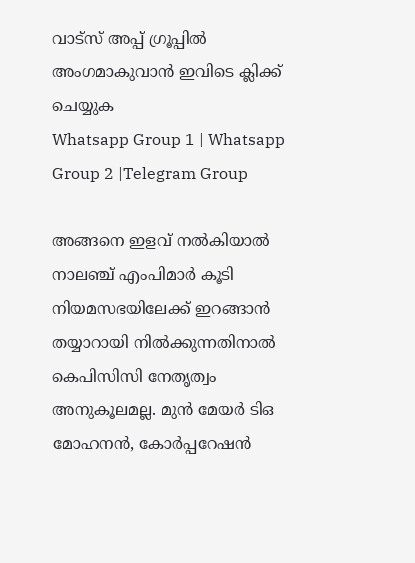വാട്സ് അപ്പ് ഗ്രൂപ്പിൽ അംഗമാകുവാൻ ഇവിടെ ക്ലിക്ക് ചെയ്യുക
Whatsapp Group 1 | Whatsapp Group 2 |Telegram Group

അങ്ങനെ ഇളവ് നല്‍കിയാല്‍ നാലഞ്ച് എംപിമാർ കൂടി നിയമസഭയിലേക്ക് ഇറങ്ങാൻ തയ്യാറായി നില്‍ക്കുന്നതിനാല്‍ കെപിസിസി നേതൃത്വം അനുകൂലമല്ല. മുൻ മേയർ ടിഒ മോഹനൻ, കോർപ്പറേഷൻ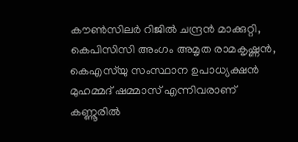കൗണ്‍സിലർ റിജില്‍ ചന്ദ്രൻ മാക്കുറ്റി, കെപിസിസി അംഗം അമൃത രാമകൃഷ്ണൻ, കെഎസ്‌യു സംസ്ഥാന ഉപാധ്യക്ഷൻ മുഹമ്മദ് ഷമ്മാസ് എന്നിവരാണ് കണ്ണൂരില്‍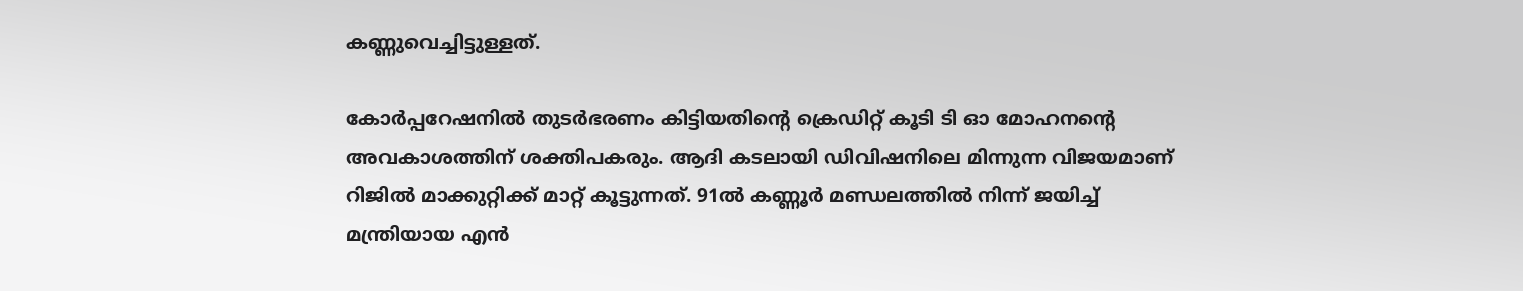കണ്ണുവെച്ചിട്ടുള്ളത്.

കോർപ്പറേഷനില്‍ തുടർഭരണം കിട്ടിയതിന്റെ ക്രെഡിറ്റ് കൂടി ടി ഓ മോഹനന്റെ അവകാശത്തിന് ശക്തിപകരും. ആദി കടലായി ഡിവിഷനിലെ മിന്നുന്ന വിജയമാണ് റിജില്‍ മാക്കുറ്റിക്ക് മാറ്റ് കൂട്ടുന്നത്. 91ല്‍ കണ്ണൂർ മണ്ഡലത്തില്‍ നിന്ന് ജയിച്ച്‌ മന്ത്രിയായ എൻ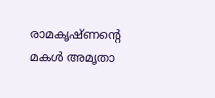രാമകൃഷ്ണന്റെ മകള്‍ അമൃതാ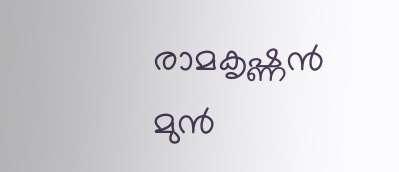രാമകൃഷ്ണൻ മുൻ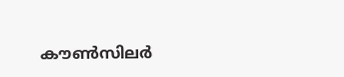കൗണ്‍സിലർ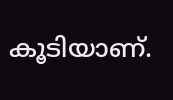കൂടിയാണ്.